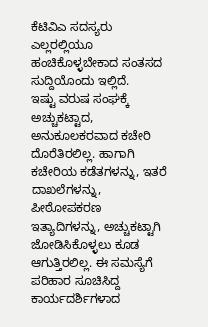ಕೆಟಿವಿಎ ಸದಸ್ಯರು ಎಲ್ಲರಲ್ಲಿಯೂ ಹಂಚಿಕೊಳ್ಳಬೇಕಾದ ಸಂತಸದ ಸುದ್ದಿಯೊಂದು ಇಲ್ಲಿದೆ.
ಇಷ್ಟು ವರುಷ ಸಂಘಕ್ಕೆ ಅಚ್ಚುಕಟ್ಟಾದ, ಅನುಕೂಲಕರವಾದ ಕಚೇರಿ ದೊರೆತಿರಲಿಲ್ಲ. ಹಾಗಾಗಿ ಕಚೇರಿಯ ಕಡೆತಗಳನ್ನು, ಇತರೆ ದಾಖಲೆಗಳನ್ನು, ಪೀಠೋಪಕರಣ ಇತ್ಯಾದಿಗಳನ್ನು, ಅಚ್ಚುಕಟ್ಟಾಗಿ ಜೋಡಿಸಿಕೊಳ್ಳಲು ಕೂಡ ಆಗುತ್ತಿರಲಿಲ್ಲ. ಈ ಸಮಸ್ಯೆಗೆ ಪರಿಹಾರ ಸೂಚಿಸಿದ್ದ ಕಾರ್ಯದರ್ಶಿಗಳಾದ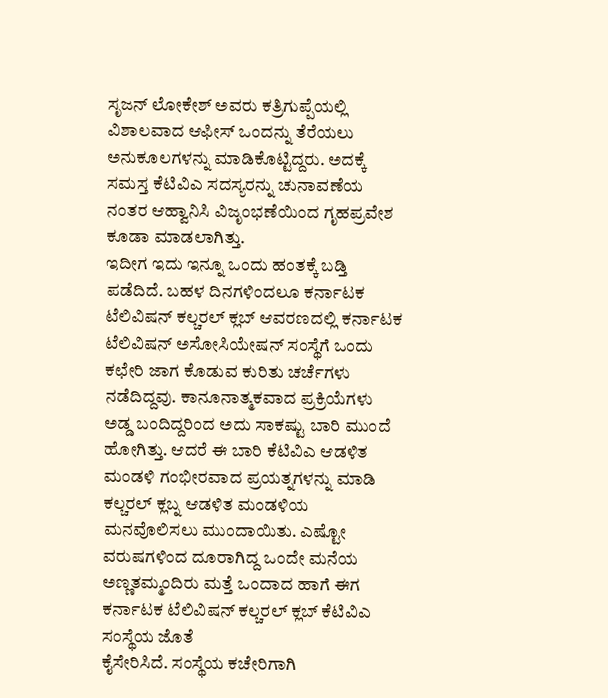ಸೃಜನ್ ಲೋಕೇಶ್ ಅವರು ಕತ್ರಿಗುಪ್ಪೆಯಲ್ಲಿ ವಿಶಾಲವಾದ ಆಫೀಸ್ ಒಂದನ್ನು ತೆರೆಯಲು ಅನುಕೂಲಗಳನ್ನು ಮಾಡಿಕೊಟ್ಟಿದ್ದರು. ಅದಕ್ಕೆ ಸಮಸ್ತ ಕೆಟಿವಿಎ ಸದಸ್ಯರನ್ನು ಚುನಾವಣೆಯ ನಂತರ ಆಹ್ವಾನಿಸಿ ವಿಜೃಂಭಣೆಯಿಂದ ಗೃಹಪ್ರವೇಶ ಕೂಡಾ ಮಾಡಲಾಗಿತ್ತು.
ಇದೀಗ ಇದು ಇನ್ನೂ ಒಂದು ಹಂತಕ್ಕೆ ಬಡ್ತಿ ಪಡೆದಿದೆ. ಬಹಳ ದಿನಗಳಿಂದಲೂ ಕರ್ನಾಟಕ ಟೆಲಿವಿಷನ್ ಕಲ್ಚರಲ್ ಕ್ಲಬ್ ಆವರಣದಲ್ಲಿ ಕರ್ನಾಟಕ ಟೆಲಿವಿಷನ್ ಅಸೋಸಿಯೇಷನ್ ಸಂಸ್ಥೆಗೆ ಒಂದು ಕಛೇರಿ ಜಾಗ ಕೊಡುವ ಕುರಿತು ಚರ್ಚೆಗಳು ನಡೆದಿದ್ದವು. ಕಾನೂನಾತ್ಮಕವಾದ ಪ್ರಕ್ರಿಯೆಗಳು ಅಡ್ಡ ಬಂದಿದ್ದರಿಂದ ಅದು ಸಾಕಷ್ಟು ಬಾರಿ ಮುಂದೆ ಹೋಗಿತ್ತು. ಆದರೆ ಈ ಬಾರಿ ಕೆಟಿವಿಎ ಆಡಳಿತ ಮಂಡಳಿ ಗಂಭೀರವಾದ ಪ್ರಯತ್ನಗಳನ್ನು ಮಾಡಿ ಕಲ್ಚರಲ್ ಕ್ಲಬ್ನ ಆಡಳಿತ ಮಂಡಳಿಯ ಮನವೊಲಿಸಲು ಮುಂದಾಯಿತು. ಎಷ್ಟೋ ವರುಷಗಳಿಂದ ದೂರಾಗಿದ್ದ ಒಂದೇ ಮನೆಯ ಅಣ್ಣತಮ್ಮಂದಿರು ಮತ್ತೆ ಒಂದಾದ ಹಾಗೆ ಈಗ ಕರ್ನಾಟಕ ಟೆಲಿವಿಷನ್ ಕಲ್ಚರಲ್ ಕ್ಲಬ್ ಕೆಟಿವಿಎ ಸಂಸ್ಥೆಯ ಜೊತೆ
ಕೈಸೇರಿಸಿದೆ. ಸಂಸ್ಥೆಯ ಕಚೇರಿಗಾಗಿ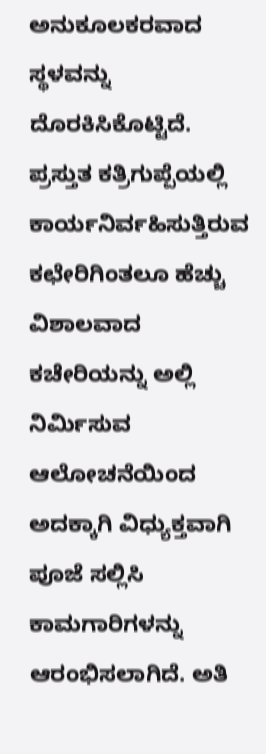ಅನುಕೂಲಕರವಾದ ಸ್ಥಳವನ್ನು ದೊರಕಿಸಿಕೊಟ್ಟಿದೆ. ಪ್ರಸ್ತುತ ಕತ್ರಿಗುಪ್ಪೆಯಲ್ಲಿ ಕಾರ್ಯನಿರ್ವಹಿಸುತ್ತಿರುವ ಕಛೇರಿಗಿಂತಲೂ ಹೆಚ್ಚು ವಿಶಾಲವಾದ ಕಚೇರಿಯನ್ನು ಅಲ್ಲಿ ನಿರ್ಮಿಸುವ ಆಲೋಚನೆಯಿಂದ ಅದಕ್ಕಾಗಿ ವಿಧ್ಯುಕ್ತವಾಗಿ ಪೂಜೆ ಸಲ್ಲಿಸಿ ಕಾಮಗಾರಿಗಳನ್ನು ಆರಂಭಿಸಲಾಗಿದೆ. ಅತಿ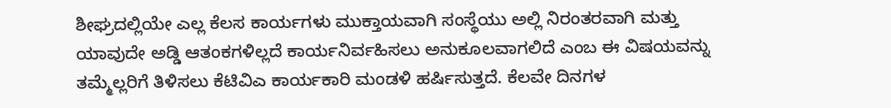ಶೀಘ್ರದಲ್ಲಿಯೇ ಎಲ್ಲ ಕೆಲಸ ಕಾರ್ಯಗಳು ಮುಕ್ತಾಯವಾಗಿ ಸಂಸ್ಥೆಯು ಅಲ್ಲಿ ನಿರಂತರವಾಗಿ ಮತ್ತು ಯಾವುದೇ ಅಡ್ಡಿ ಆತಂಕಗಳಿಲ್ಲದೆ ಕಾರ್ಯನಿರ್ವಹಿಸಲು ಅನುಕೂಲವಾಗಲಿದೆ ಎಂಬ ಈ ವಿಷಯವನ್ನು ತಮ್ಮೆಲ್ಲರಿಗೆ ತಿಳಿಸಲು ಕೆಟಿವಿಎ ಕಾರ್ಯಕಾರಿ ಮಂಡಳಿ ಹರ್ಷಿಸುತ್ತದೆ. ಕೆಲವೇ ದಿನಗಳ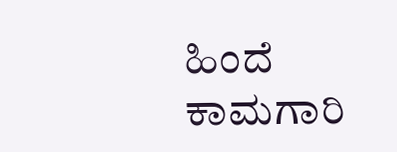ಹಿಂದೆ ಕಾಮಗಾರಿ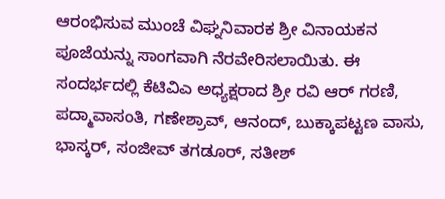ಆರಂಭಿಸುವ ಮುಂಚೆ ವಿಘ್ನನಿವಾರಕ ಶ್ರೀ ವಿನಾಯಕನ ಪೂಜೆಯನ್ನು ಸಾಂಗವಾಗಿ ನೆರವೇರಿಸಲಾಯಿತು. ಈ ಸಂದರ್ಭದಲ್ಲಿ ಕೆಟಿವಿಎ ಅಧ್ಯಕ್ಷರಾದ ಶ್ರೀ ರವಿ ಆರ್ ಗರಣಿ, ಪದ್ಮಾವಾಸಂತಿ, ಗಣೇಶ್ರಾವ್, ಆನಂದ್, ಬುಕ್ಕಾಪಟ್ಟಣ ವಾಸು, ಭಾಸ್ಕರ್, ಸಂಜೀವ್ ತಗಡೂರ್, ಸತೀಶ್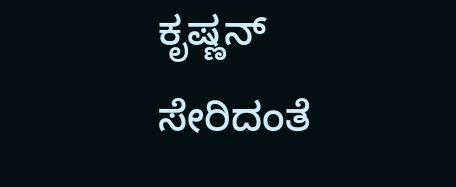ಕೃಷ್ಣನ್ ಸೇರಿದಂತೆ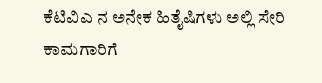ಕೆಟಿವಿಎ ನ ಅನೇಕ ಹಿತೈಷಿಗಳು ಅಲ್ಲಿ ಸೇರಿ ಕಾಮಗಾರಿಗೆ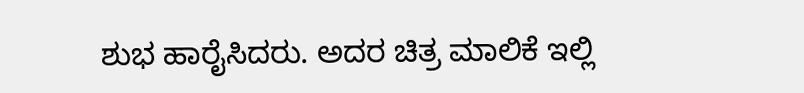ಶುಭ ಹಾರೈಸಿದರು. ಅದರ ಚಿತ್ರ ಮಾಲಿಕೆ ಇಲ್ಲಿ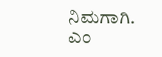ನಿಮಗಾಗಿ.
ಎಂ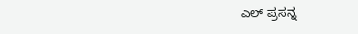ಎಲ್ ಪ್ರಸನ್ನ